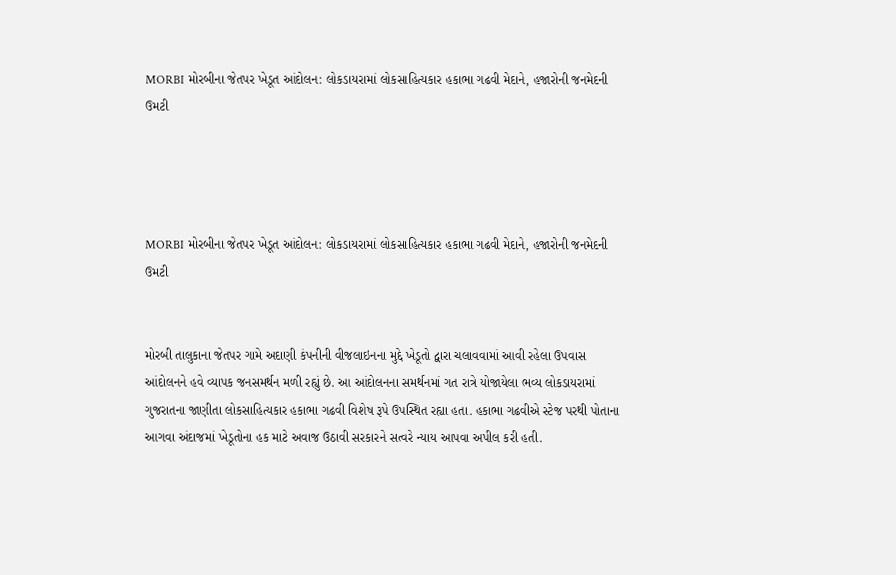MORBI મોરબીના જેતપર ખેડૂત આંદોલન: લોકડાયરામાં લોકસાહિત્યકાર હકાભા ગઢવી મેદાને, હજારોની જનમેદની ઉમટી




MORBI મોરબીના જેતપર ખેડૂત આંદોલન: લોકડાયરામાં લોકસાહિત્યકાર હકાભા ગઢવી મેદાને, હજારોની જનમેદની ઉમટી


મોરબી તાલુકાના જેતપર ગામે અદાણી કંપનીની વીજલાઇનના મુદ્દે ખેડૂતો દ્વારા ચલાવવામાં આવી રહેલા ઉપવાસ આંદોલનને હવે વ્યાપક જનસમર્થન મળી રહ્યું છે. આ આંદોલનના સમર્થનમાં ગત રાત્રે યોજાયેલા ભવ્ય લોકડાયરામાં ગુજરાતના જાણીતા લોકસાહિત્યકાર હકાભા ગઢવી વિશેષ રૂપે ઉપસ્થિત રહ્યા હતા. હકાભા ગઢવીએ સ્ટેજ પરથી પોતાના આગવા અંદાજમાં ખેડૂતોના હક માટે અવાજ ઉઠાવી સરકારને સત્વરે ન્યાય આપવા અપીલ કરી હતી.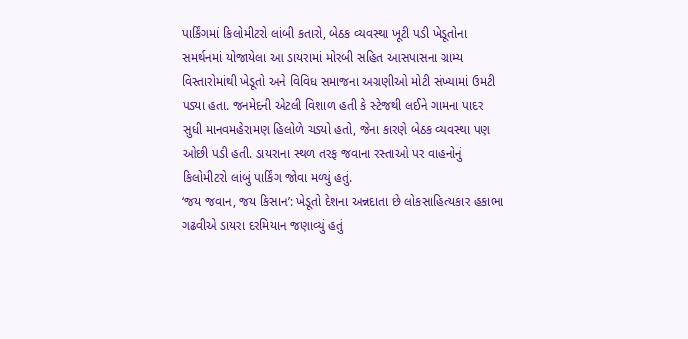પાર્કિંગમાં કિલોમીટરો લાંબી કતારો, બેઠક વ્યવસ્થા ખૂટી પડી ખેડૂતોના સમર્થનમાં યોજાયેલા આ ડાયરામાં મોરબી સહિત આસપાસના ગ્રામ્ય વિસ્તારોમાંથી ખેડૂતો અને વિવિધ સમાજના અગ્રણીઓ મોટી સંખ્યામાં ઉમટી પડ્યા હતા. જનમેદની એટલી વિશાળ હતી કે સ્ટેજથી લઈને ગામના પાદર સુધી માનવમહેરામણ હિલોળે ચડ્યો હતો, જેના કારણે બેઠક વ્યવસ્થા પણ ઓછી પડી હતી. ડાયરાના સ્થળ તરફ જવાના રસ્તાઓ પર વાહનોનું કિલોમીટરો લાંબું પાર્કિંગ જોવા મળ્યું હતું.
‘જય જવાન, જય કિસાન’: ખેડૂતો દેશના અન્નદાતા છે લોકસાહિત્યકાર હકાભા ગઢવીએ ડાયરા દરમિયાન જણાવ્યું હતું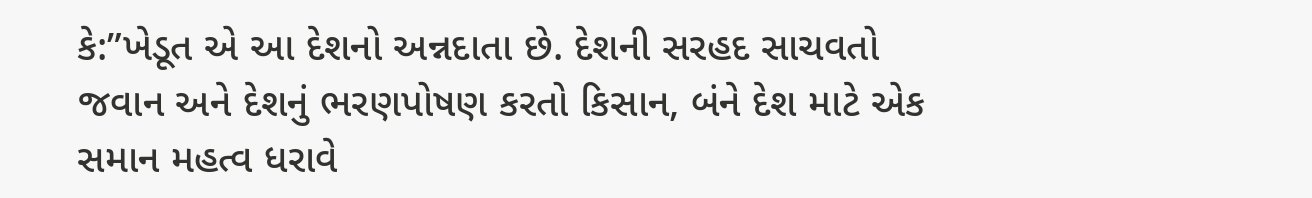કે:”ખેડૂત એ આ દેશનો અન્નદાતા છે. દેશની સરહદ સાચવતો જવાન અને દેશનું ભરણપોષણ કરતો કિસાન, બંને દેશ માટે એક સમાન મહત્વ ધરાવે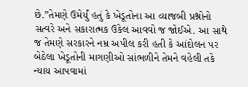છે.”તેમણે ઉમેર્યું હતું કે ખેડૂતોના આ વ્યાજબી પ્રશ્નોનો સત્વરે અને સકારાત્મક ઉકેલ આવવો જ જોઈએ. આ સાથે જ તેમણે સરકારને નમ્ર અપીલ કરી હતી કે આંદોલન પર બેઠેલા ખેડૂતોની માગણીઓ સાંભળીને તેમને વહેલી તકે ન્યાય આપવામાં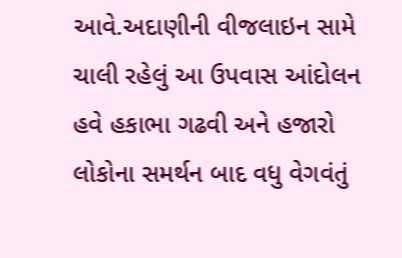આવે.અદાણીની વીજલાઇન સામે ચાલી રહેલું આ ઉપવાસ આંદોલન હવે હકાભા ગઢવી અને હજારો લોકોના સમર્થન બાદ વધુ વેગવંતું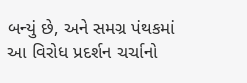બન્યું છે, અને સમગ્ર પંથકમાં આ વિરોધ પ્રદર્શન ચર્ચાનો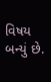વિષય બન્યું છે.